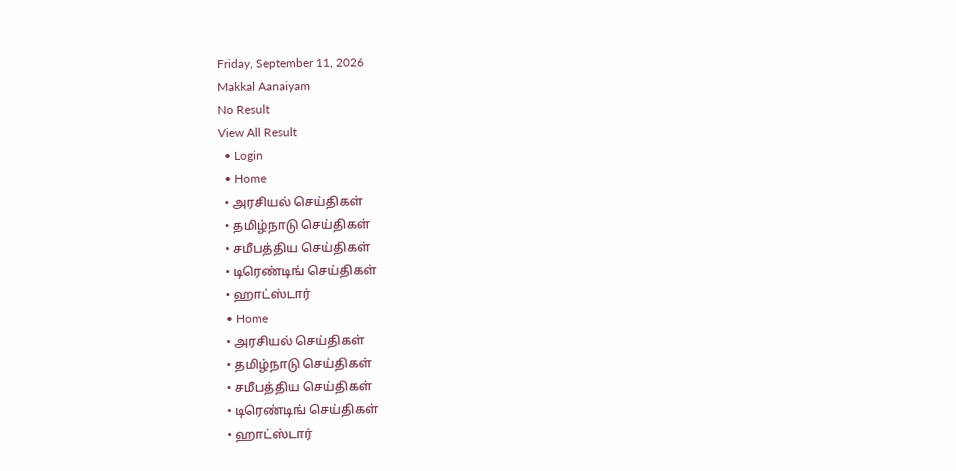Friday, September 11, 2026
Makkal Aanaiyam
No Result
View All Result
  • Login
  • Home
  • அரசியல் செய்திகள்
  • தமிழ்நாடு செய்திகள்
  • சமீபத்திய செய்திகள்
  • டிரெண்டிங் செய்திகள்
  • ஹாட்ஸ்டார்
  • Home
  • அரசியல் செய்திகள்
  • தமிழ்நாடு செய்திகள்
  • சமீபத்திய செய்திகள்
  • டிரெண்டிங் செய்திகள்
  • ஹாட்ஸ்டார்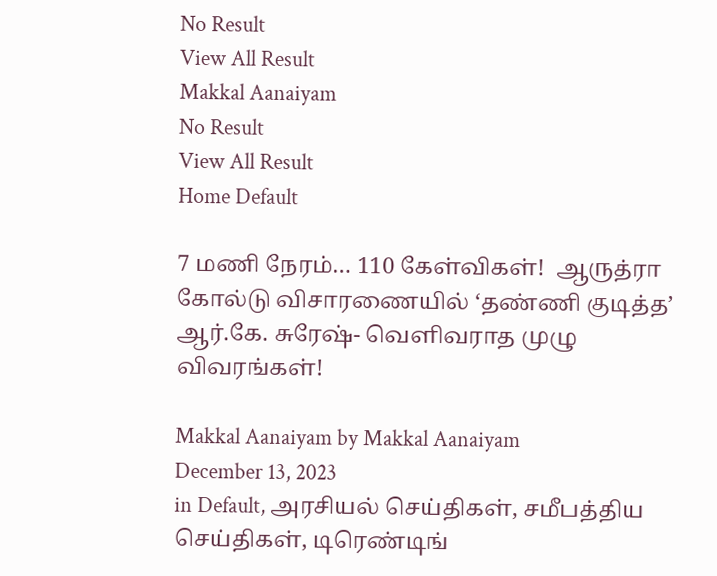No Result
View All Result
Makkal Aanaiyam
No Result
View All Result
Home Default

7 மணி நேரம்… 110 கேள்விகள்!  ஆருத்ரா கோல்டு விசாரணையில் ‘தண்ணி குடித்த’ ஆர்.கே. சுரேஷ்- வெளிவராத முழு விவரங்கள்!

Makkal Aanaiyam by Makkal Aanaiyam
December 13, 2023
in Default, அரசியல் செய்திகள், சமீபத்திய செய்திகள், டிரெண்டிங்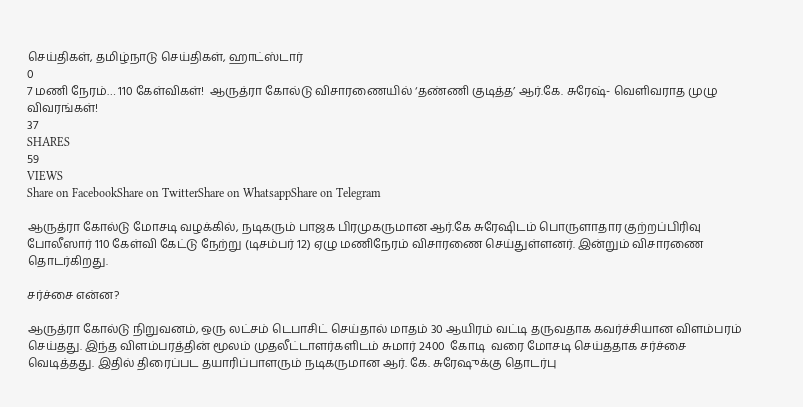செய்திகள், தமிழ்நாடு செய்திகள், ஹாட்ஸ்டார்
0
7 மணி நேரம்… 110 கேள்விகள்!  ஆருத்ரா கோல்டு விசாரணையில் ‘தண்ணி குடித்த’ ஆர்.கே. சுரேஷ்- வெளிவராத முழு விவரங்கள்!
37
SHARES
59
VIEWS
Share on FacebookShare on TwitterShare on WhatsappShare on Telegram

ஆருத்ரா கோல்டு மோசடி வழக்கில், நடிகரும் பாஜக பிரமுகருமான ஆர்.கே சுரேஷிடம் பொருளாதார குற்றப்பிரிவு போலீஸார் 110 கேள்வி கேட்டு நேற்று (டிசம்பர் 12) ஏழு மணிநேரம் விசாரணை செய்துள்ளனர். இன்றும் விசாரணை தொடர்கிறது.

சர்ச்சை என்ன?

ஆருத்ரா கோல்டு நிறுவனம், ஒரு லட்சம் டெபாசிட் செய்தால் மாதம் 30 ஆயிரம் வட்டி தருவதாக கவர்ச்சியான விளம்பரம் செய்தது. இந்த விளம்பரத்தின் மூலம் முதலீட்டாளர்களிடம் சுமார் 2400  கோடி  வரை மோசடி செய்ததாக சர்ச்சை வெடித்தது. இதில் திரைப்பட தயாரிப்பாளரும் நடிகருமான ஆர். கே. சுரேஷுக்கு தொடர்பு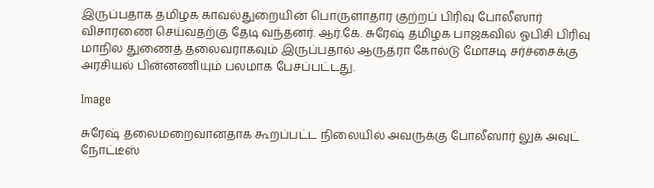இருப்பதாக தமிழக காவல்துறையின் பொருளாதார குற்றப் பிரிவு போலீஸார் விசாரணை செய்வதற்கு தேடி வந்தனர். ஆர்.கே. சுரேஷ் தமிழக பாஜகவில் ஓபிசி பிரிவு மாநில துணைத் தலைவராகவும் இருப்பதால் ஆருத்ரா கோல்டு மோசடி சர்ச்சைக்கு அரசியல் பின்னணியும் பலமாக பேசப்பட்டது.

Image

சுரேஷ் தலைமறைவானதாக கூறப்பட்ட நிலையில் அவருக்கு போலீஸார் லுக் அவுட் நோட்டீஸ்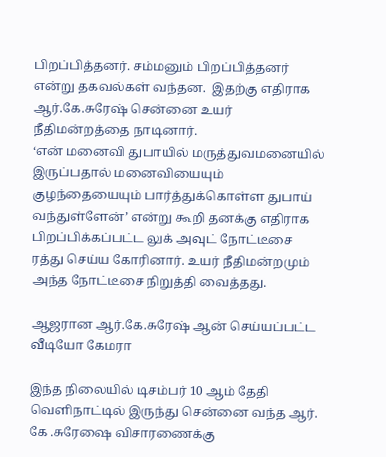பிறப்பித்தனர். சம்மனும் பிறப்பித்தனர் என்று தகவல்கள் வந்தன.  இதற்கு எதிராக ஆர்.கே.சுரேஷ் சென்னை உயர் நீதிமன்றத்தை நாடினார்.
‘என் மனைவி துபாயில் மருத்துவமனையில் இருப்பதால் மனைவியையும் குழந்தையையும் பார்த்துக்கொள்ள துபாய் வந்துள்ளேன்’ என்று கூறி தனக்கு எதிராக பிறப்பிக்கப்பட்ட லுக் அவுட் நோட்டீசை ரத்து செய்ய கோரினார். உயர் நீதிமன்றமும் அந்த நோட்டீசை நிறுத்தி வைத்தது.

ஆஜரான ஆர்.கே.சுரேஷ் ஆன் செய்யப்பட்ட வீடியோ கேமரா

இந்த நிலையில் டிசம்பர் 10 ஆம் தேதி வெளிநாட்டில் இருந்து சென்னை வந்த ஆர். கே .சுரேஷை விசாரணைக்கு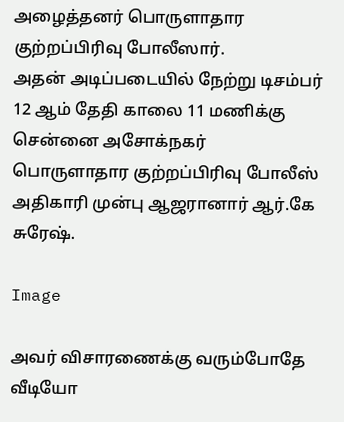அழைத்தனர் பொருளாதார குற்றப்பிரிவு போலீஸார்.
அதன் அடிப்படையில் நேற்று டிசம்பர் 12 ஆம் தேதி காலை 11 மணிக்கு சென்னை அசோக்நகர் பொருளாதார குற்றப்பிரிவு போலீஸ் அதிகாரி முன்பு ஆஜரானார் ஆர்.கே சுரேஷ்.

Image

அவர் விசாரணைக்கு வரும்போதே வீடியோ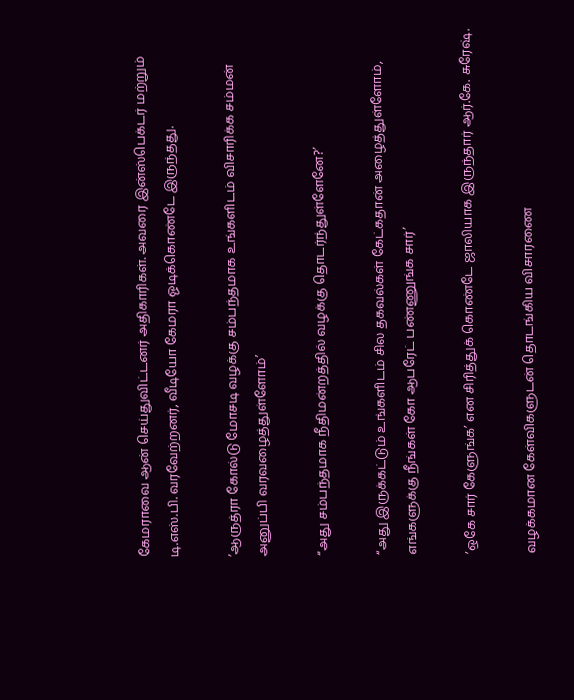கேமராவை ஆன் செய்துவிட்டனர் அதிகாரிகள். அவரை இன்ஸ்பெக்டர் மற்றும் டி.எஸ்.பி. வரவேற்றனர், வீடியோ கேமரா ஓடிக்கொண்டே இருந்தது.

’ஆருத்ரா கோல்டு மோசடி வழக்கு சம்பந்தமாக உங்களிடம் விசாரிக்க சம்மன் அனுப்பி வரவழைத்துள்ளோம்’

“அது சம்பந்தமாக நீதிமன்றத்தில் வழக்கு தொடர்ந்துள்ளேனே?’

“அது இருக்கட்டும் உங்களிடம் சில தகவல்கள் கேட்கதான் அழைத்துள்ளோம், எங்களுக்கு நீங்கள் கோ ஆபரேட் பண்ணுங்க சார்’

’ஒகே சார் கேளுங்க’ என சிரித்துக் கொண்டே ஜாலியாக இருந்தார் ஆர்.கே. சுரேஷ்.

வழக்கமான கேள்விகளுடன் தொடங்கிய விசாரணை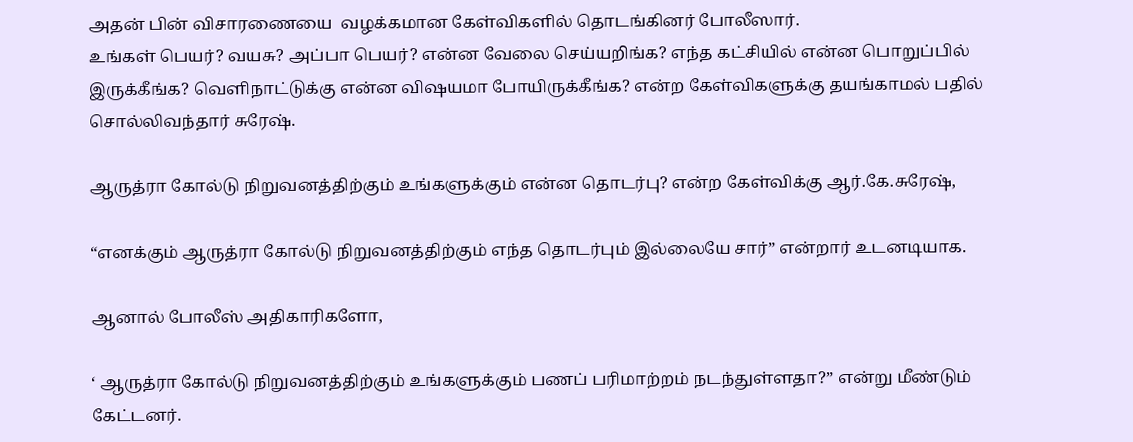அதன் பின் விசாரணையை  வழக்கமான கேள்விகளில் தொடங்கினர் போலீஸார்.
உங்கள் பெயர்? வயசு? அப்பா பெயர்? என்ன வேலை செய்யறிங்க? எந்த கட்சியில் என்ன பொறுப்பில் இருக்கீங்க? வெளிநாட்டுக்கு என்ன விஷயமா போயிருக்கீங்க? என்ற கேள்விகளுக்கு தயங்காமல் பதில் சொல்லிவந்தார் சுரேஷ்.

ஆருத்ரா கோல்டு நிறுவனத்திற்கும் உங்களுக்கும் என்ன தொடர்பு? என்ற கேள்விக்கு ஆர்.கே.சுரேஷ்,

“எனக்கும் ஆருத்ரா கோல்டு நிறுவனத்திற்கும் எந்த தொடர்பும் இல்லையே சார்” என்றார் உடனடியாக.

ஆனால் போலீஸ் அதிகாரிகளோ,

‘ ஆருத்ரா கோல்டு நிறுவனத்திற்கும் உங்களுக்கும் பணப் பரிமாற்றம் நடந்துள்ளதா?” என்று மீண்டும் கேட்டனர்.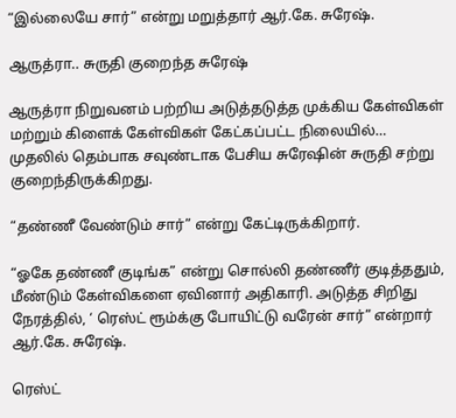“இல்லையே சார்” என்று மறுத்தார் ஆர்.கே. சுரேஷ்.

ஆருத்ரா.. சுருதி குறைந்த சுரேஷ்

ஆருத்ரா நிறுவனம் பற்றிய அடுத்தடுத்த முக்கிய கேள்விகள் மற்றும் கிளைக் கேள்விகள் கேட்கப்பட்ட நிலையில்… முதலில் தெம்பாக சவுண்டாக பேசிய சுரேஷின் சுருதி சற்று குறைந்திருக்கிறது.

“தண்ணீ வேண்டும் சார்” என்று கேட்டிருக்கிறார்.

“ஓகே தண்ணீ குடிங்க” என்று சொல்லி தண்ணீர் குடித்ததும், மீண்டும் கேள்விகளை ஏவினார் அதிகாரி. அடுத்த சிறிது நேரத்தில், ‘ ரெஸ்ட் ரூம்க்கு போயிட்டு வரேன் சார்” என்றார் ஆர்.கே. சுரேஷ்.

ரெஸ்ட்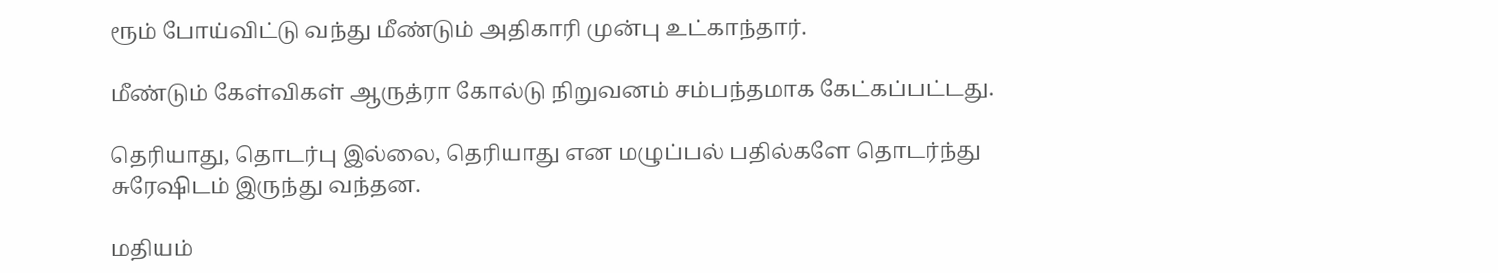ரூம் போய்விட்டு வந்து மீண்டும் அதிகாரி முன்பு உட்காந்தார்.

மீண்டும் கேள்விகள் ஆருத்ரா கோல்டு நிறுவனம் சம்பந்தமாக கேட்கப்பட்டது.

தெரியாது, தொடர்பு இல்லை, தெரியாது என மழுப்பல் பதில்களே தொடர்ந்து சுரேஷிடம் இருந்து வந்தன.

மதியம்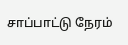சாப்பாட்டு நேரம்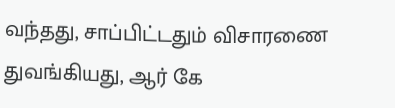வந்தது, சாப்பிட்டதும் விசாரணை துவங்கியது, ஆர் கே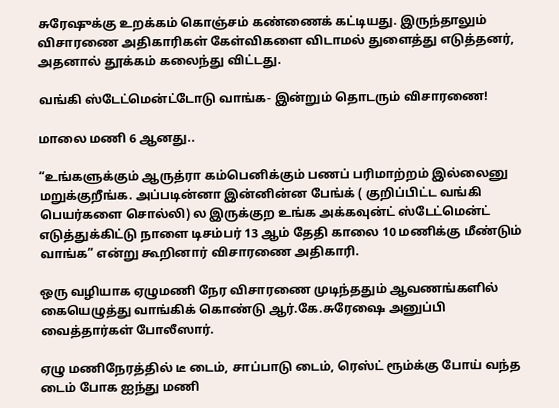சுரேஷுக்கு உறக்கம் கொஞ்சம் கண்ணைக் கட்டியது. இருந்தாலும் விசாரணை அதிகாரிகள் கேள்விகளை விடாமல் துளைத்து எடுத்தனர், அதனால் தூக்கம் கலைந்து விட்டது.

வங்கி ஸ்டேட்மென்ட்டோடு வாங்க- இன்றும் தொடரும் விசாரணை!

மாலை மணி 6 ஆனது..

“உங்களுக்கும் ஆருத்ரா கம்பெனிக்கும் பணப் பரிமாற்றம் இல்லைனு மறுக்குறீங்க. அப்படின்னா இன்னின்ன பேங்க் ( குறிப்பிட்ட வங்கி பெயர்களை சொல்லி) ல இருக்குற உங்க அக்கவுன்ட் ஸ்டேட்மென்ட் எடுத்துக்கிட்டு நாளை டிசம்பர் 13 ஆம் தேதி காலை 10 மணிக்கு மீண்டும் வாங்க” என்று கூறினார் விசாரணை அதிகாரி.

ஒரு வழியாக ஏழுமணி நேர விசாரணை முடிந்ததும் ஆவணங்களில் கையெழுத்து வாங்கிக் கொண்டு ஆர்.கே.சுரேஷை அனுப்பி வைத்தார்கள் போலீஸார்.

ஏழு மணிநேரத்தில் டீ டைம், சாப்பாடு டைம், ரெஸ்ட் ரூம்க்கு போய் வந்த டைம் போக ஐந்து மணி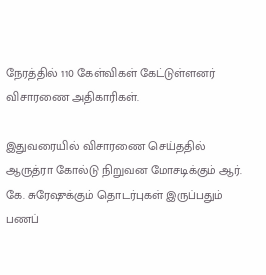நேரத்தில் 110 கேள்விகள் கேட்டுள்ளனர் விசாரணை அதிகாரிகள்.

இதுவரையில் விசாரணை செய்ததில் ஆருத்ரா கோல்டு நிறுவன மோசடிக்கும் ஆர். கே. சுரேஷுக்கும் தொடர்புகள் இருப்பதும் பணப்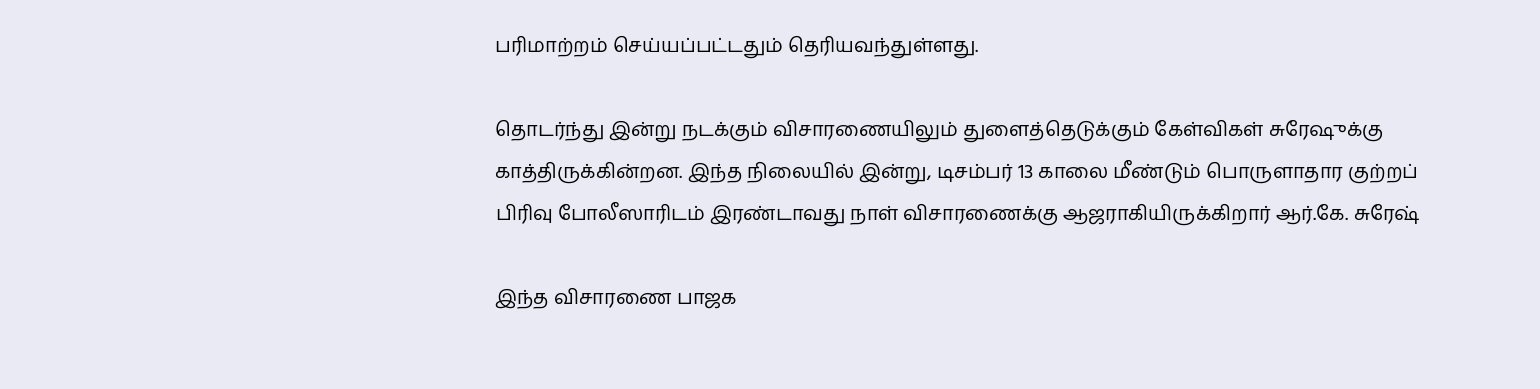பரிமாற்றம் செய்யப்பட்டதும் தெரியவந்துள்ளது.

தொடர்ந்து இன்று நடக்கும் விசாரணையிலும் துளைத்தெடுக்கும் கேள்விகள் சுரேஷுக்கு காத்திருக்கின்றன. இந்த நிலையில் இன்று, டிசம்பர் 13 காலை மீண்டும் பொருளாதார குற்றப் பிரிவு போலீஸாரிடம் இரண்டாவது நாள் விசாரணைக்கு ஆஜராகியிருக்கிறார் ஆர்.கே. சுரேஷ்

இந்த விசாரணை பாஜக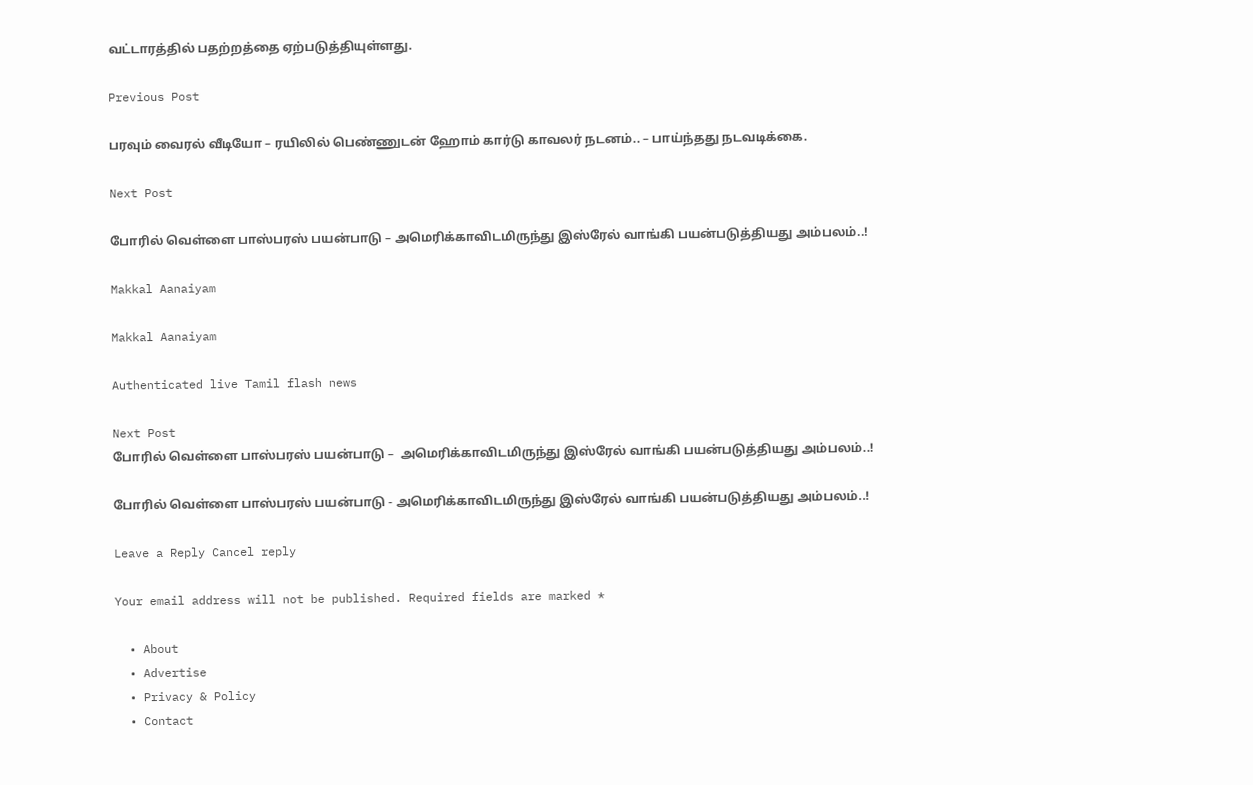வட்டாரத்தில் பதற்றத்தை ஏற்படுத்தியுள்ளது.

Previous Post

பரவும் வைரல் வீடியோ – ரயிலில் பெண்ணுடன் ஹோம் கார்டு காவலர் நடனம்.. – பாய்ந்தது நடவடிக்கை.

Next Post

போரில் வெள்ளை பாஸ்பரஸ் பயன்பாடு – அமெரிக்காவிடமிருந்து இஸ்ரேல் வாங்கி பயன்படுத்தியது அம்பலம்..!

Makkal Aanaiyam

Makkal Aanaiyam

Authenticated live Tamil flash news

Next Post
போரில் வெள்ளை பாஸ்பரஸ் பயன்பாடு –  அமெரிக்காவிடமிருந்து இஸ்ரேல் வாங்கி பயன்படுத்தியது அம்பலம்..!

போரில் வெள்ளை பாஸ்பரஸ் பயன்பாடு - அமெரிக்காவிடமிருந்து இஸ்ரேல் வாங்கி பயன்படுத்தியது அம்பலம்..!

Leave a Reply Cancel reply

Your email address will not be published. Required fields are marked *

  • About
  • Advertise
  • Privacy & Policy
  • Contact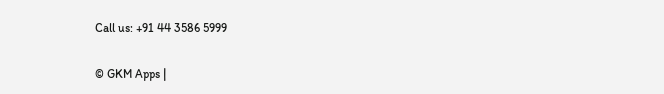Call us: +91 44 3586 5999

© GKM Apps |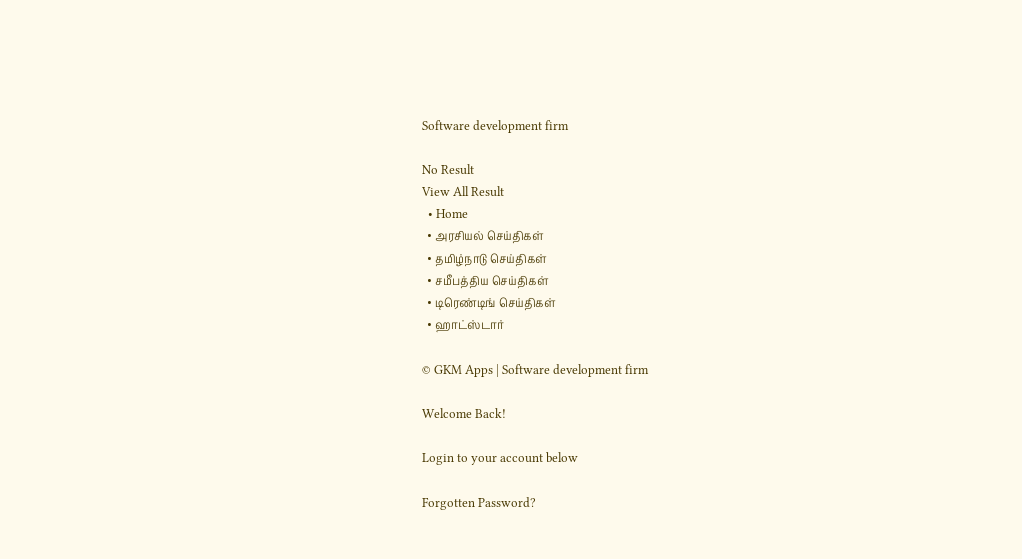Software development firm

No Result
View All Result
  • Home
  • அரசியல் செய்திகள்
  • தமிழ்நாடு செய்திகள்
  • சமீபத்திய செய்திகள்
  • டிரெண்டிங் செய்திகள்
  • ஹாட்ஸ்டார்

© GKM Apps | Software development firm

Welcome Back!

Login to your account below

Forgotten Password?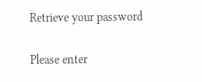Retrieve your password

Please enter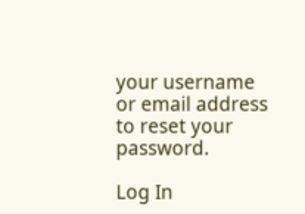your username or email address to reset your password.

Log In